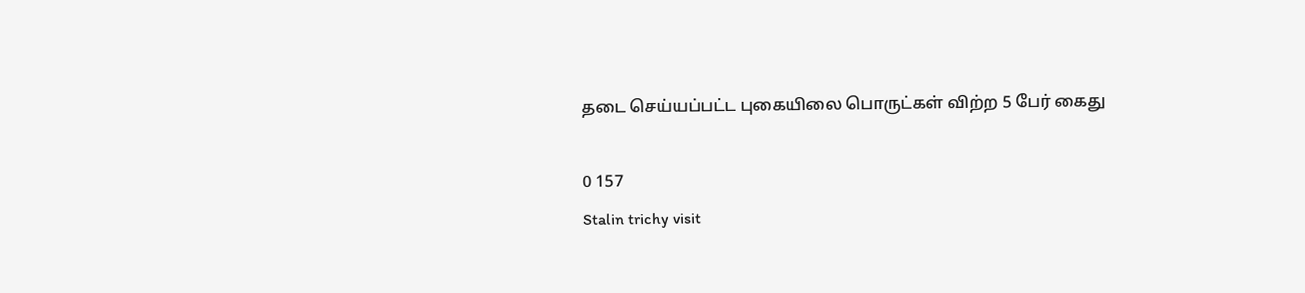தடை செய்யப்பட்ட புகையிலை பொருட்கள் விற்ற 5 பேர் கைது

0 157
Stalin trichy visit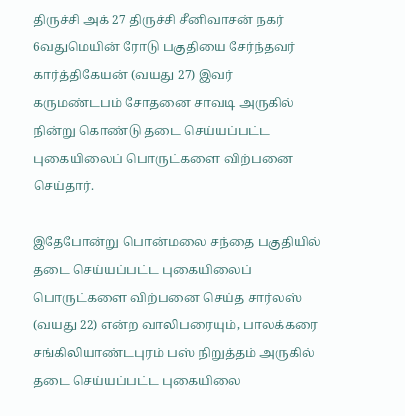திருச்சி அக் 27 திருச்சி சீனிவாசன் நகர் 6வதுமெயின் ரோடு பகுதியை சேர்ந்தவர் கார்த்திகேயன் (வயது 27) இவர் கருமண்டபம் சோதனை சாவடி அருகில் நின்று கொண்டு தடை செய்யப்பட்ட புகையிலைப் பொருட்களை விற்பனை செய்தார்.

இதேபோன்று பொன்மலை சந்தை பகுதியில் தடை செய்யப்பட்ட புகையிலைப் பொருட்களை விற்பனை செய்த சார்லஸ் (வயது 22) என்ற வாலிபரையும், பாலக்கரை சங்கிலியாண்டபுரம் பஸ் நிறுத்தம் அருகில் தடை செய்யப்பட்ட புகையிலை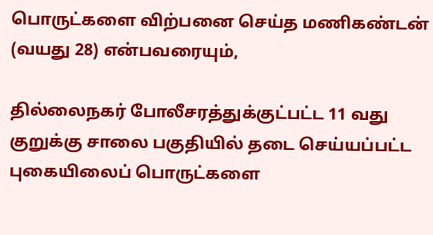பொருட்களை விற்பனை செய்த மணிகண்டன் (வயது 28) என்பவரையும்,

தில்லைநகர் போலீசரத்துக்குட்பட்ட 11 வது குறுக்கு சாலை பகுதியில் தடை செய்யப்பட்ட புகையிலைப் பொருட்களை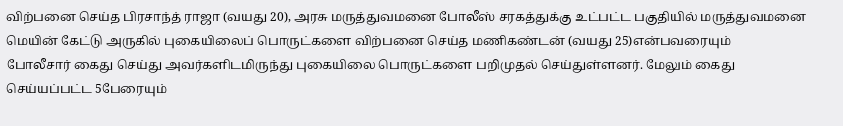விற்பனை செய்த பிரசாந்த் ராஜா (வயது 20), அரசு மருத்துவமனை போலீஸ் சரகத்துக்கு உட்பட்ட பகுதியில் மருத்துவமனை மெயின் கேட்டு அருகில் புகையிலைப் பொருட்களை விற்பனை செய்த மணிகண்டன் (வயது 25)என்பவரையும்
போலீசார் கைது செய்து அவர்களிடமிருந்து புகையிலை பொருட்களை பறிமுதல் செய்துள்ளனர். மேலும் கைது செய்யப்பட்ட 5பேரையும்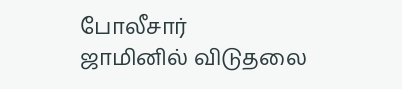போலீசார்
ஜாமினில் விடுதலை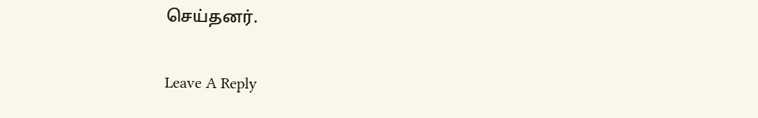செய்தனர்.

Leave A Reply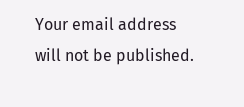Your email address will not be published.